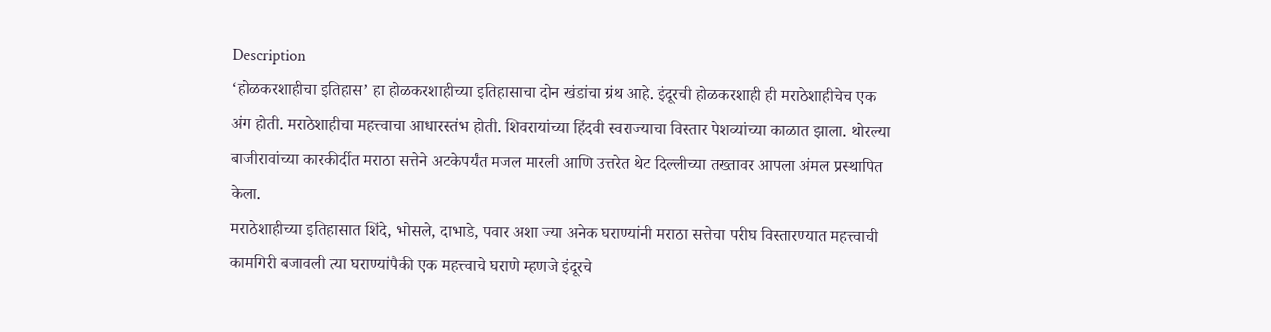Description
‘होळकरशाहीचा इतिहास’ हा होळकरशाहीच्या इतिहासाचा दोन खंडांचा ग्रंथ आहे. इंदूरची होळकरशाही ही मराठेशाहीचेच एक अंग होती. मराठेशाहीचा महत्त्वाचा आधारस्तंभ होती. शिवरायांच्या हिंदवी स्वराज्याचा विस्तार पेशव्यांच्या काळात झाला. थोरल्या बाजीरावांच्या कारकीर्दीत मराठा सत्तेने अटकेपर्यंत मजल मारली आणि उत्तरेत थेट दिल्लीच्या तख्तावर आपला अंमल प्रस्थापित केला.
मराठेशाहीच्या इतिहासात शिंदे, भोसले, दाभाडे, पवार अशा ज्या अनेक घराण्यांनी मराठा सत्तेचा परीघ विस्तारण्यात महत्त्वाची कामगिरी बजावली त्या घराण्यांपैकी एक महत्त्वाचे घराणे म्हणजे इंदूरचे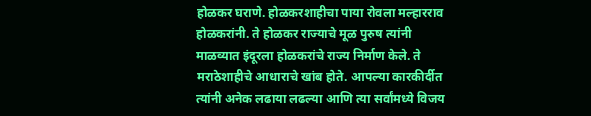होळकर घराणे. होळकरशाहीचा पाया रोवला मल्हारराव होळकरांनी. ते होळकर राज्याचे मूळ पुरुष त्यांनी माळव्यात इंदूरला होळकरांचे राज्य निर्माण केले. ते मराठेशाहीचे आधाराचे खांब होते. आपल्या कारकीर्दीत त्यांनी अनेक लढाया लढल्या आणि त्या सर्वांमध्ये विजय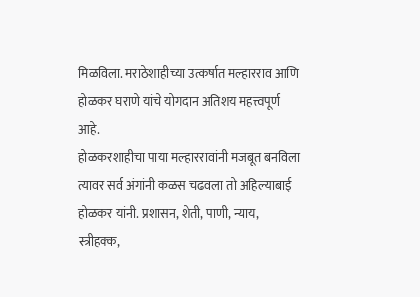मिळविला. मराठेशाहीच्या उत्कर्षात मल्हारराव आणि होळकर घराणे यांचे योगदान अतिशय महत्त्वपूर्ण आहे.
होळकरशाहीचा पाया मल्हाररावांनी मजबूत बनविला त्यावर सर्व अंगांनी कळस चढवला तो अहिल्याबाई होळकर यांनी. प्रशासन, शेती, पाणी, न्याय, स्त्रीहक्क,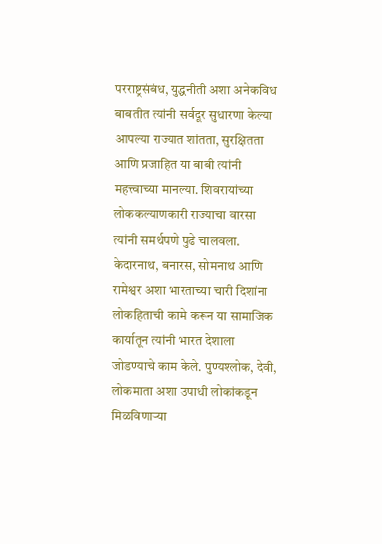परराष्ट्रसंबंध, युद्धनीती अशा अनेकविध बाबतीत त्यांनी सर्वदूर सुधारणा केल्या आपल्या राज्यात शांतता, सुरक्षितता आणि प्रजाहित या बाबी त्यांनी महत्त्वाच्या मानल्या. शिवरायांच्या लोककल्याणकारी राज्याचा वारसा त्यांनी समर्थपणे पुढे चालवला. केदारनाथ, बनारस, सोमनाथ आणि रामेश्वर अशा भारताच्या चारी दिशांना लोकहिताची कामे करून या सामाजिक कार्यातून त्यांनी भारत देशाला जोडण्याचे काम केले. पुण्यश्लोक, देवी, लोकमाता अशा उपाधी लोकांकडून मिळविणाऱ्या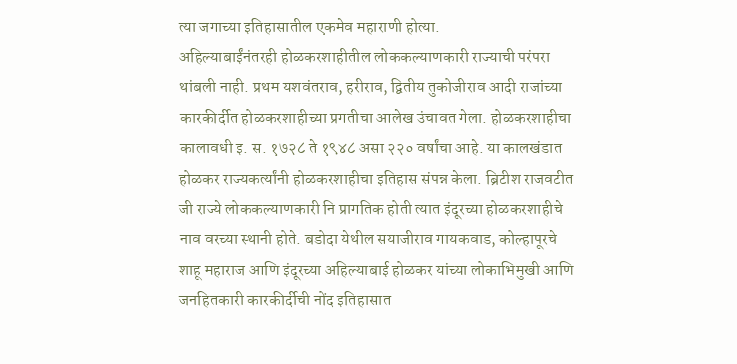त्या जगाच्या इतिहासातील एकमेव महाराणी होत्या.
अहिल्याबाईंनंतरही होळकरशाहीतील लोककल्याणकारी राज्याची परंपरा थांबली नाही. प्रथम यशवंतराव, हरीराव, द्वितीय तुकोजीराव आदी राजांच्या कारकीर्दीत होळकरशाहीच्या प्रगतीचा आलेख उंचावत गेला. होळकरशाहीचा कालावधी इ. स. १७२८ ते १९४८ असा २२० वर्षांचा आहे. या कालखंडात होळकर राज्यकर्त्यांनी होळकरशाहीचा इतिहास संपन्न केला. ब्रिटीश राजवटीत जी राज्ये लोककल्याणकारी नि प्रागतिक होती त्यात इंदूरच्या होळकरशाहीचे नाव वरच्या स्थानी होते. बडोदा येथील सयाजीराव गायकवाड, कोल्हापूरचे शाहू महाराज आणि इंदूरच्या अहिल्याबाई होळकर यांच्या लोकाभिमुखी आणि जनहितकारी कारकीर्दीची नोंद इतिहासात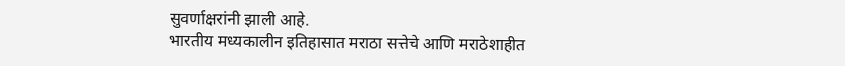सुवर्णाक्षरांनी झाली आहे.
भारतीय मध्यकालीन इतिहासात मराठा सत्तेचे आणि मराठेशाहीत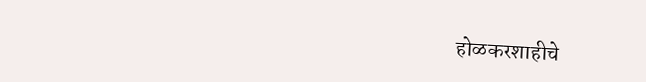होळकरशाहीचे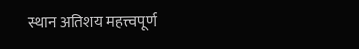स्थान अतिशय महत्त्वपूर्ण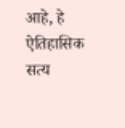आहे, हे ऐतिहासिक सत्य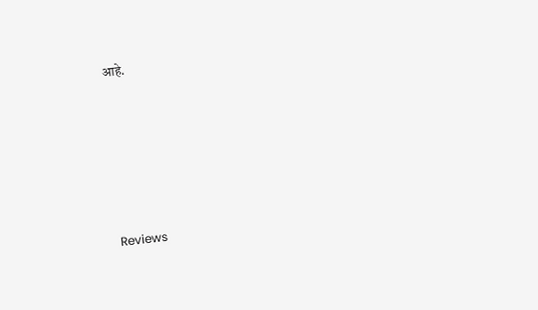आहे.









Reviews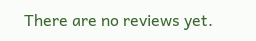There are no reviews yet.